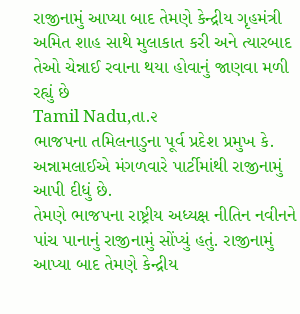રાજીનામું આપ્યા બાદ તેમણે કેન્દ્રીય ગૃહમંત્રી અમિત શાહ સાથે મુલાકાત કરી અને ત્યારબાદ તેઓ ચેન્નાઈ રવાના થયા હોવાનું જાણવા મળી રહ્યું છે
Tamil Nadu,તા.૨
ભાજપના તમિલનાડુના પૂર્વ પ્રદેશ પ્રમુખ કે. અન્નામલાઈએ મંગળવારે પાર્ટીમાંથી રાજીનામું આપી દીધું છે.
તેમણે ભાજપના રાષ્ટ્રીય અધ્યક્ષ નીતિન નવીનને પાંચ પાનાનું રાજીનામું સોંપ્યું હતું. રાજીનામું આપ્યા બાદ તેમણે કેન્દ્રીય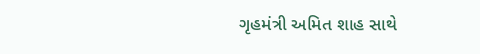ગૃહમંત્રી અમિત શાહ સાથે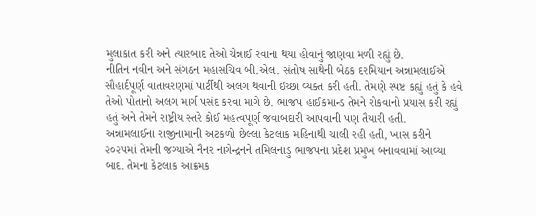મુલાકાત કરી અને ત્યારબાદ તેઓ ચેન્નાઈ રવાના થયા હોવાનું જાણવા મળી રહ્યું છે.
નીતિન નવીન અને સંગઠન મહાસચિવ બી.એલ. સંતોષ સાથેની બેઠક દરમિયાન અન્નામલાઈએ સૌહાર્દપૂર્ણ વાતાવરણમાં પાર્ટીથી અલગ થવાની ઇચ્છા વ્યક્ત કરી હતી. તેમણે સ્પષ્ટ કહ્યું હતું કે હવે તેઓ પોતાનો અલગ માર્ગ પસંદ કરવા માગે છે. ભાજપ હાઈકમાન્ડ તેમને રોકવાનો પ્રયાસ કરી રહ્યું હતું અને તેમને રાષ્ટ્રીય સ્તરે કોઈ મહત્વપૂર્ણ જવાબદારી આપવાની પણ તૈયારી હતી.
અન્નામલાઈના રાજીનામાની અટકળો છેલ્લા કેટલાક મહિનાથી ચાલી રહી હતી, ખાસ કરીને ૨૦૨૫માં તેમની જગ્યાએ નૈનર નાગેન્દ્રનને તમિલનાડુ ભાજપના પ્રદેશ પ્રમુખ બનાવવામાં આવ્યા બાદ. તેમના કેટલાક આક્રમક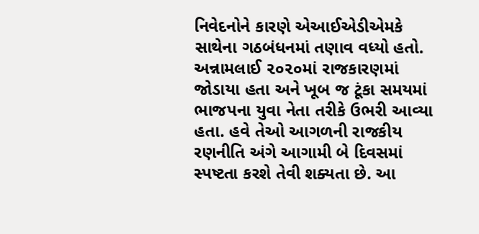નિવેદનોને કારણે એઆઈએડીએમકે સાથેના ગઠબંધનમાં તણાવ વધ્યો હતો. અન્નામલાઈ ૨૦૨૦માં રાજકારણમાં જોડાયા હતા અને ખૂબ જ ટૂંકા સમયમાં ભાજપના યુવા નેતા તરીકે ઉભરી આવ્યા હતા. હવે તેઓ આગળની રાજકીય રણનીતિ અંગે આગામી બે દિવસમાં સ્પષ્ટતા કરશે તેવી શક્યતા છે. આ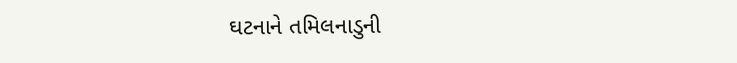ઘટનાને તમિલનાડુની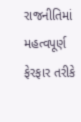રાજનીતિમાં મહત્વપૂર્ણ ફેરફાર તરીકે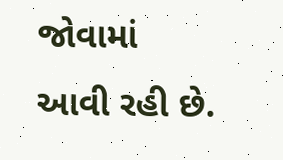જોવામાં આવી રહી છે.